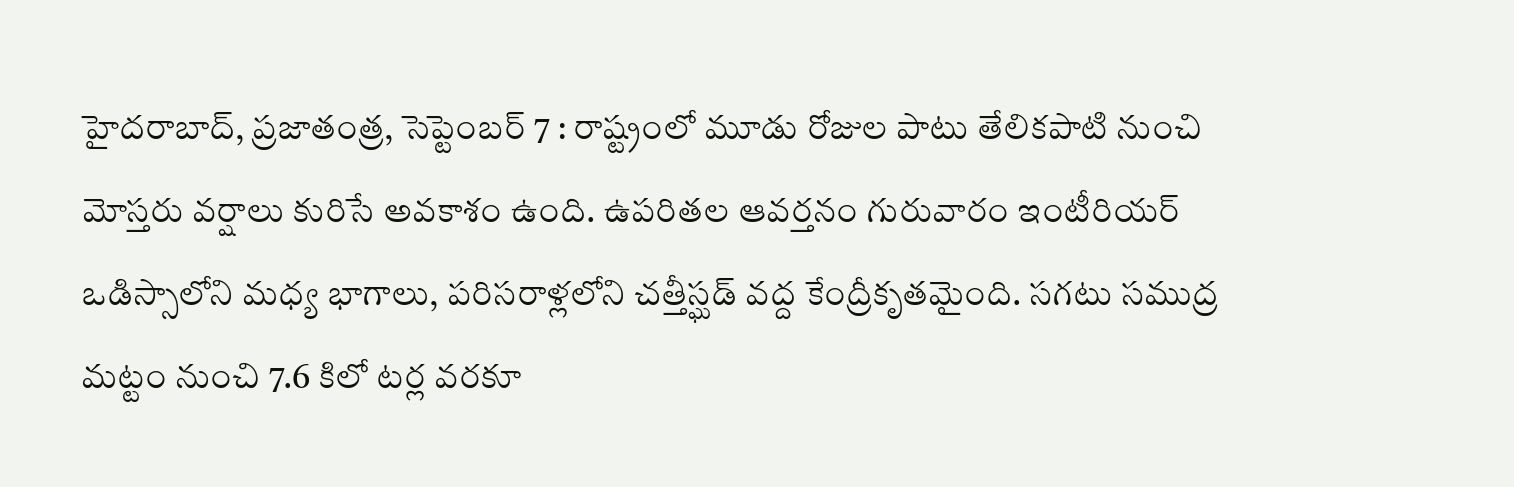హైదరాబాద్, ప్రజాతంత్ర, సెప్టెంబర్ 7 : రాష్ట్రంలో మూడు రోజుల పాటు తేలికపాటి నుంచి మోస్తరు వర్షాలు కురిసే అవకాశం ఉంది. ఉపరితల ఆవర్తనం గురువారం ఇంటీరియర్ ఒడిస్సాలోని మధ్య భాగాలు, పరిసరాళ్లలోని చత్తీస్ఘడ్ వద్ద కేంద్రీకృతమైంది. సగటు సముద్ర మట్టం నుంచి 7.6 కిలో టర్ల వరకూ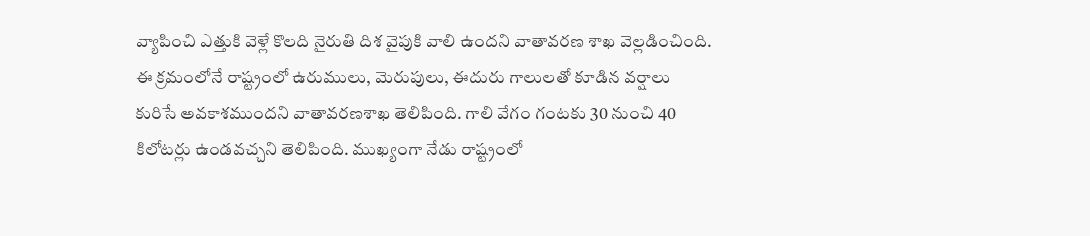వ్యాపించి ఎత్తుకి వెళ్లే కొలది నైరుతి దిశ వైపుకి వాలి ఉందని వాతావరణ శాఖ వెల్లడించింది. ఈ క్రమంలోనే రాష్ట్రంలో ఉరుములు, మెరుపులు, ఈదురు గాలులతో కూడిన వర్షాలు కురిసే అవకాశముందని వాతావరణశాఖ తెలిపింది. గాలి వేగం గంటకు 30 నుంచి 40 కిలోటర్లు ఉండవచ్చని తెలిపింది. ముఖ్యంగా నేడు రాష్ట్రంలో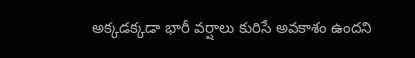అక్కడక్కడా భారీ వర్షాలు కురిసే అవకాశం ఉందని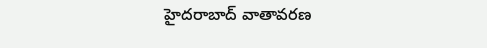హైదరాబాద్ వాతావరణ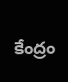కేంద్రం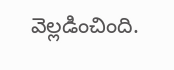వెల్లడించింది.